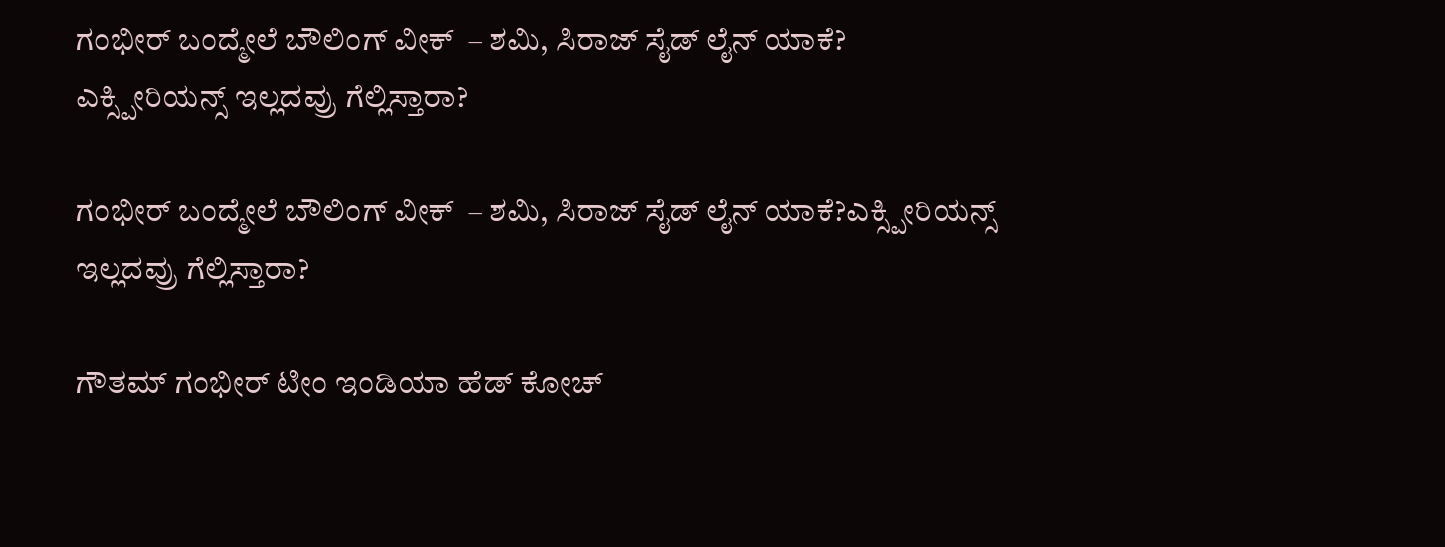ಗಂಭೀರ್ ಬಂದ್ಮೇಲೆ ಬೌಲಿಂಗ್ ವೀಕ್  – ಶಮಿ, ಸಿರಾಜ್ ಸೈಡ್ ಲೈನ್ ಯಾಕೆ?
ಎಕ್ಸ್ಪೀರಿಯನ್ಸ್ ಇಲ್ಲದವ್ರು ಗೆಲ್ಲಿಸ್ತಾರಾ?

ಗಂಭೀರ್ ಬಂದ್ಮೇಲೆ ಬೌಲಿಂಗ್ ವೀಕ್  – ಶಮಿ, ಸಿರಾಜ್ ಸೈಡ್ ಲೈನ್ ಯಾಕೆ?ಎಕ್ಸ್ಪೀರಿಯನ್ಸ್ ಇಲ್ಲದವ್ರು ಗೆಲ್ಲಿಸ್ತಾರಾ?

ಗೌತಮ್ ಗಂಭೀರ್ ಟೀಂ ಇಂಡಿಯಾ ಹೆಡ್ ಕೋಚ್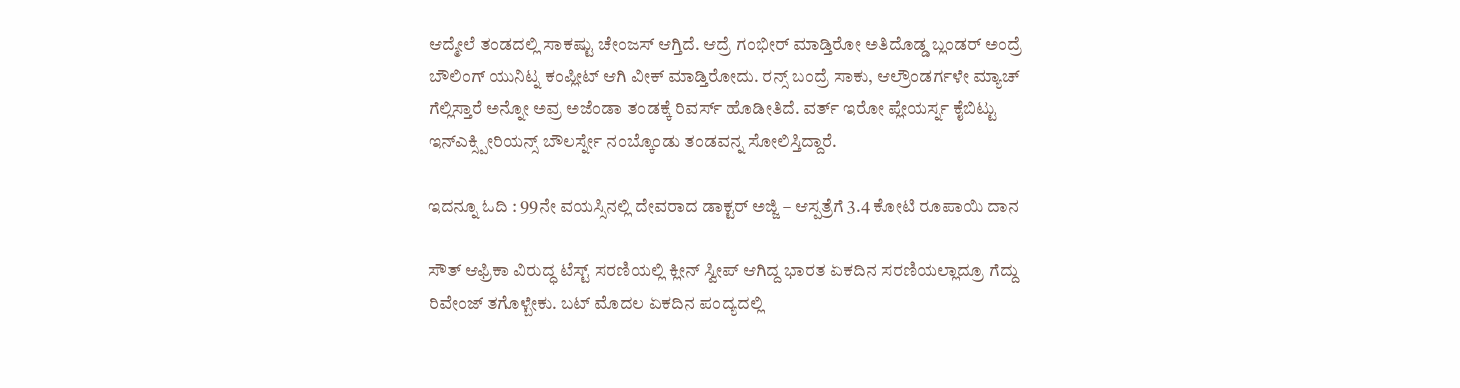ಆದ್ಮೇಲೆ ತಂಡದಲ್ಲಿ ಸಾಕಷ್ಟು ಚೇಂಜಸ್ ಆಗ್ತಿದೆ. ಆದ್ರೆ ಗಂಭೀರ್ ಮಾಡ್ತಿರೋ ಅತಿದೊಡ್ಡ ಬ್ಲಂಡರ್ ಅಂದ್ರೆ ಬೌಲಿಂಗ್ ಯುನಿಟ್ನ ಕಂಪ್ಲೀಟ್ ಆಗಿ ವೀಕ್ ಮಾಡ್ತಿರೋದು. ರನ್ಸ್ ಬಂದ್ರೆ ಸಾಕು, ಆಲ್ರೌಂಡರ್ಗಳೇ ಮ್ಯಾಚ್ ಗೆಲ್ಲಿಸ್ತಾರೆ ಅನ್ನೋ ಅವ್ರ ಅಜೆಂಡಾ ತಂಡಕ್ಕೆ ರಿವರ್ಸ್ ಹೊಡೀತಿದೆ. ವರ್ತ್ ಇರೋ ಪ್ಲೇಯರ್ಸ್ನ ಕೈಬಿಟ್ಟು ಇನ್ಎಕ್ಸ್ಪೀರಿಯನ್ಸ್ ಬೌಲರ್ಸ್ನೇ ನಂಬ್ಕೊಂಡು ತಂಡವನ್ನ ಸೋಲಿಸ್ತಿದ್ದಾರೆ.

ಇದನ್ನೂ ಓದಿ : 99ನೇ ವಯಸ್ಸಿನಲ್ಲಿ ದೇವರಾದ ಡಾಕ್ಟರ್ ಅಜ್ಜಿ – ಆಸ್ಪತ್ರೆಗೆ 3.4 ಕೋಟಿ ರೂಪಾಯಿ ದಾನ

ಸೌತ್ ಆಫ್ರಿಕಾ ವಿರುದ್ಧ ಟೆಸ್ಟ್ ಸರಣಿಯಲ್ಲಿ ಕ್ಲೀನ್ ಸ್ವೀಪ್ ಆಗಿದ್ದ ಭಾರತ ಏಕದಿನ ಸರಣಿಯಲ್ಲಾದ್ರೂ ಗೆದ್ದು ರಿವೇಂಜ್ ತಗೊಳ್ಬೇಕು. ಬಟ್ ಮೊದಲ ಏಕದಿನ ಪಂದ್ಯದಲ್ಲಿ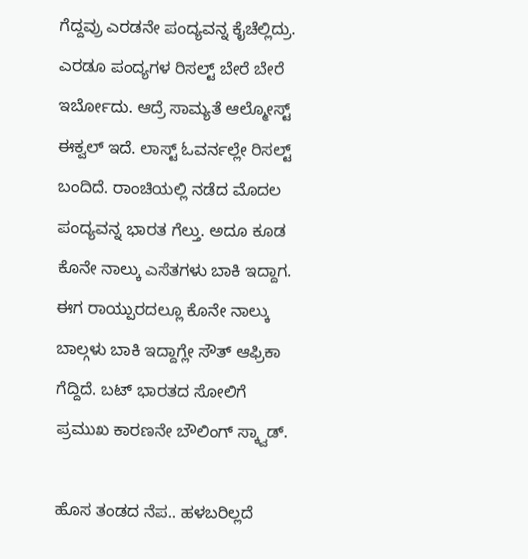ಗೆದ್ದವ್ರು ಎರಡನೇ ಪಂದ್ಯವನ್ನ ಕೈಚೆಲ್ಲಿದ್ರು. ಎರಡೂ ಪಂದ್ಯಗಳ ರಿಸಲ್ಟ್ ಬೇರೆ ಬೇರೆ ಇರ್ಬೋದು. ಆದ್ರೆ ಸಾಮ್ಯತೆ ಆಲ್ಮೋಸ್ಟ್ ಈಕ್ವಲ್ ಇದೆ. ಲಾಸ್ಟ್ ಓವರ್ನಲ್ಲೇ ರಿಸಲ್ಟ್ ಬಂದಿದೆ. ರಾಂಚಿಯಲ್ಲಿ ನಡೆದ ಮೊದಲ ಪಂದ್ಯವನ್ನ ಭಾರತ ಗೆಲ್ತು. ಅದೂ ಕೂಡ ಕೊನೇ ನಾಲ್ಕು ಎಸೆತಗಳು ಬಾಕಿ ಇದ್ದಾಗ. ಈಗ ರಾಯ್ಪುರದಲ್ಲೂ ಕೊನೇ ನಾಲ್ಕು ಬಾಲ್ಗಳು ಬಾಕಿ ಇದ್ದಾಗ್ಲೇ ಸೌತ್ ಆಫ್ರಿಕಾ ಗೆದ್ದಿದೆ. ಬಟ್ ಭಾರತದ ಸೋಲಿಗೆ ಪ್ರಮುಖ ಕಾರಣನೇ ಬೌಲಿಂಗ್ ಸ್ಕ್ವಾಡ್.

ಹೊಸ ತಂಡದ ನೆಪ.. ಹಳಬರಿಲ್ಲದೆ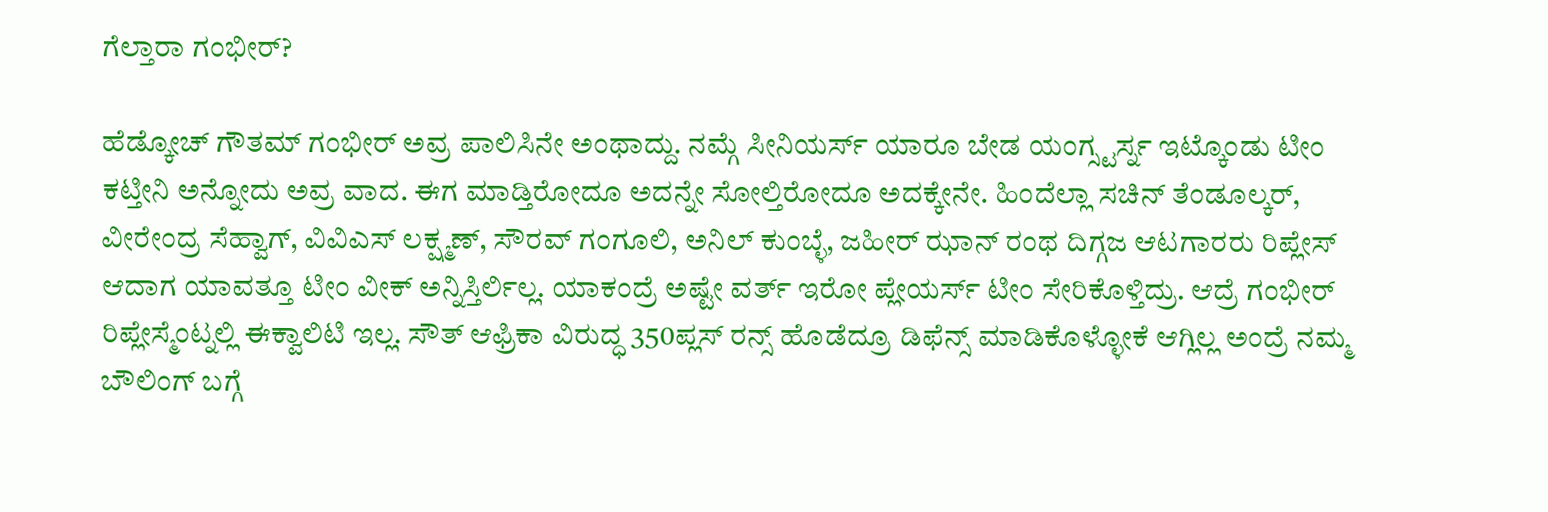ಗೆಲ್ತಾರಾ ಗಂಭೀರ್?

ಹೆಡ್ಕೋಚ್ ಗೌತಮ್ ಗಂಭೀರ್ ಅವ್ರ ಪಾಲಿಸಿನೇ ಅಂಥಾದ್ದು. ನಮ್ಗೆ ಸೀನಿಯರ್ಸ್ ಯಾರೂ ಬೇಡ ಯಂಗ್ಸ್ಟರ್ಸ್ನ ಇಟ್ಕೊಂಡು ಟೀಂ ಕಟ್ತೀನಿ ಅನ್ನೋದು ಅವ್ರ ವಾದ. ಈಗ ಮಾಡ್ತಿರೋದೂ ಅದನ್ನೇ ಸೋಲ್ತಿರೋದೂ ಅದಕ್ಕೇನೇ. ಹಿಂದೆಲ್ಲಾ ಸಚಿನ್ ತೆಂಡೂಲ್ಕರ್, ವೀರೇಂದ್ರ ಸೆಹ್ವಾಗ್, ವಿವಿಎಸ್ ಲಕ್ಷ್ಮಣ್, ಸೌರವ್ ಗಂಗೂಲಿ, ಅನಿಲ್ ಕುಂಬ್ಳೆ, ಜಹೀರ್ ಝಾನ್ ರಂಥ ದಿಗ್ಗಜ ಆಟಗಾರರು ರಿಪ್ಲೇಸ್ ಆದಾಗ ಯಾವತ್ತೂ ಟೀಂ ವೀಕ್ ಅನ್ನಿಸ್ತಿರ್ಲಿಲ್ಲ. ಯಾಕಂದ್ರೆ ಅಷ್ಟೇ ವರ್ತ್ ಇರೋ ಪ್ಲೇಯರ್ಸ್ ಟೀಂ ಸೇರಿಕೊಳ್ತಿದ್ರು. ಆದ್ರೆ ಗಂಭೀರ್ ರಿಪ್ಲೇಸ್ಮೆಂಟ್ನಲ್ಲಿ ಈಕ್ವಾಲಿಟಿ ಇಲ್ಲ. ಸೌತ್ ಆಫ್ರಿಕಾ ವಿರುದ್ಧ 350ಪ್ಲಸ್ ರನ್ಸ್ ಹೊಡೆದ್ರೂ ಡಿಫೆನ್ಸ್ ಮಾಡಿಕೊಳ್ಳೋಕೆ ಆಗ್ಲಿಲ್ಲ ಅಂದ್ರೆ ನಮ್ಮ ಬೌಲಿಂಗ್ ಬಗ್ಗೆ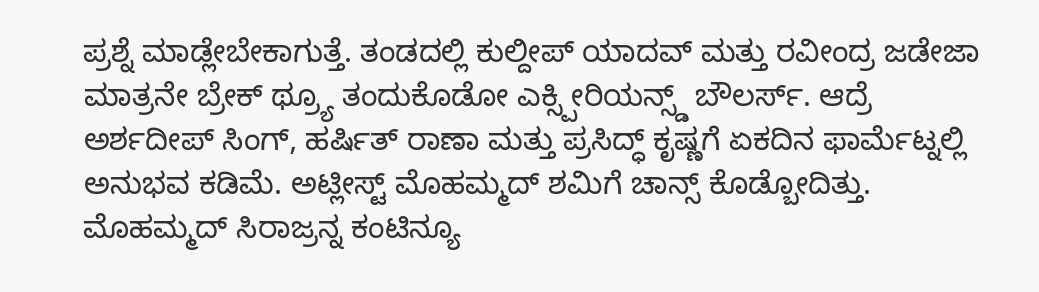ಪ್ರಶ್ನೆ ಮಾಡ್ಲೇಬೇಕಾಗುತ್ತೆ. ತಂಡದಲ್ಲಿ ಕುಲ್ದೀಪ್ ಯಾದವ್ ಮತ್ತು ರವೀಂದ್ರ ಜಡೇಜಾ ಮಾತ್ರನೇ ಬ್ರೇಕ್ ಥ್ರ್ಯೂ ತಂದುಕೊಡೋ ಎಕ್ಸ್ಪೀರಿಯನ್ಸ್ಡ್ ಬೌಲರ್ಸ್. ಆದ್ರೆ ಅರ್ಶದೀಪ್ ಸಿಂಗ್, ಹರ್ಷಿತ್ ರಾಣಾ ಮತ್ತು ಪ್ರಸಿದ್ಧ್ ಕೃಷ್ಣಗೆ ಏಕದಿನ ಫಾರ್ಮೆಟ್ನಲ್ಲಿ ಅನುಭವ ಕಡಿಮೆ. ಅಟ್ಲೀಸ್ಟ್ ಮೊಹಮ್ಮದ್ ಶಮಿಗೆ ಚಾನ್ಸ್ ಕೊಡ್ಬೋದಿತ್ತು. ಮೊಹಮ್ಮದ್ ಸಿರಾಜ್ರನ್ನ ಕಂಟಿನ್ಯೂ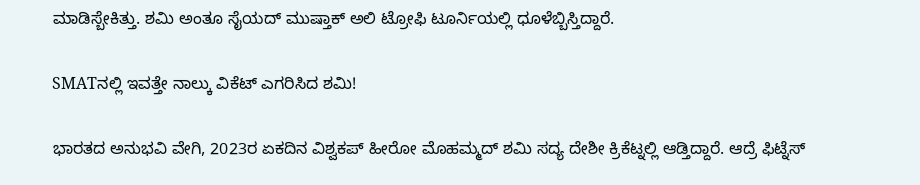ಮಾಡಿಸ್ಬೇಕಿತ್ತು. ಶಮಿ ಅಂತೂ ಸೈಯದ್ ಮುಷ್ತಾಕ್ ಅಲಿ ಟ್ರೋಫಿ ಟೂರ್ನಿಯಲ್ಲಿ ಧೂಳೆಬ್ಬಿಸ್ತಿದ್ದಾರೆ.

SMATನಲ್ಲಿ ಇವತ್ತೇ ನಾಲ್ಕು ವಿಕೆಟ್ ಎಗರಿಸಿದ ಶಮಿ!

ಭಾರತದ ಅನುಭವಿ ವೇಗಿ, 2023ರ ಏಕದಿನ ವಿಶ್ವಕಪ್ ಹೀರೋ ಮೊಹಮ್ಮದ್ ಶಮಿ ಸದ್ಯ ದೇಶೀ ಕ್ರಿಕೆಟ್ನಲ್ಲಿ ಆಡ್ತಿದ್ದಾರೆ. ಆದ್ರೆ ಫಿಟ್ನೆಸ್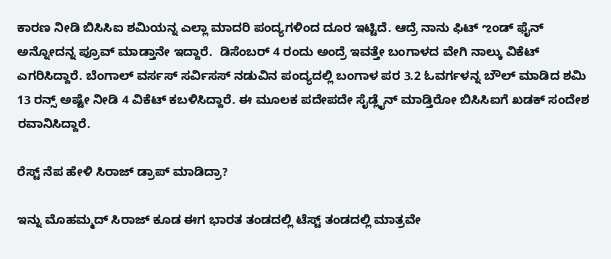ಕಾರಣ ನೀಡಿ ಬಿಸಿಸಿಐ ಶಮಿಯನ್ನ ಎಲ್ಲಾ ಮಾದರಿ ಪಂದ್ಯಗಳಿಂದ ದೂರ ಇಟ್ಟಿದೆ. ಆದ್ರೆ ನಾನು ಫಿಟ್ ಌಂಡ್ ಫೈನ್ ಅನ್ನೋದನ್ನ ಪ್ರೂವ್ ಮಾಡ್ತಾನೇ ಇದ್ದಾರೆ.  ಡಿಸೆಂಬರ್ 4 ರಂದು ಅಂದ್ರೆ ಇವತ್ತೇ ಬಂಗಾಳದ ವೇಗಿ ನಾಲ್ಕು ವಿಕೆಟ್‌ ಎಗರಿಸಿದ್ದಾರೆ. ಬೆಂಗಾಲ್ ವರ್ಸಸ್ ಸರ್ವಿಸಸ್ ನಡುವಿನ ಪಂದ್ಯದಲ್ಲಿ ಬಂಗಾಳ ಪರ 3.2 ಓವರ್ಗಳನ್ನ ಬೌಲ್ ಮಾಡಿದ ಶಮಿ 13 ರನ್ಸ್ ಅಷ್ಟೇ ನೀಡಿ 4 ವಿಕೆಟ್ ಕಬಳಿಸಿದ್ದಾರೆ. ಈ ಮೂಲಕ ಪದೇಪದೇ ಸೈಡ್ಲೈನ್ ಮಾಡ್ತಿರೋ ಬಿಸಿಸಿಐಗೆ ಖಡಕ್ ಸಂದೇಶ ರವಾನಿಸಿದ್ದಾರೆ.

ರೆಸ್ಟ್ ನೆಪ ಹೇಳಿ ಸಿರಾಜ್ ಡ್ರಾಪ್ ಮಾಡಿದ್ರಾ?

ಇನ್ನು ಮೊಹಮ್ಮದ್ ಸಿರಾಜ್ ಕೂಡ ಈಗ ಭಾರತ ತಂಡದಲ್ಲಿ ಟೆಸ್ಟ್ ತಂಡದಲ್ಲಿ ಮಾತ್ರವೇ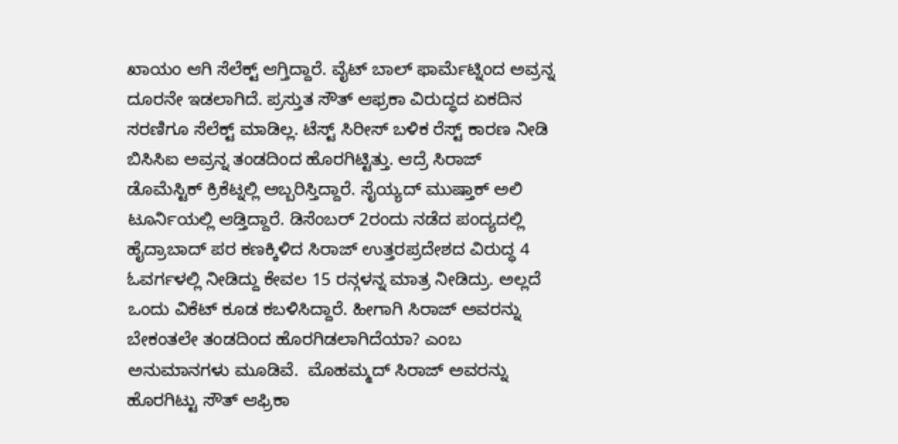ಖಾಯಂ ಆಗಿ ಸೆಲೆಕ್ಟ್ ಆಗ್ತಿದ್ದಾರೆ. ವೈಟ್ ಬಾಲ್ ಫಾರ್ಮೆಟ್ನಿಂದ ಅವ್ರನ್ನ ದೂರನೇ ಇಡಲಾಗಿದೆ. ಪ್ರಸ್ತುತ ಸೌತ್ ಆಫ್ರಕಾ ವಿರುದ್ಧದ ಏಕದಿನ ಸರಣಿಗೂ ಸೆಲೆಕ್ಟ್ ಮಾಡಿಲ್ಲ. ಟೆಸ್ಟ್ ಸಿರೀಸ್ ಬಳಿಕ ರೆಸ್ಟ್ ಕಾರಣ ನೀಡಿ ಬಿಸಿಸಿಐ ಅವ್ರನ್ನ ತಂಡದಿಂದ ಹೊರಗಿಟ್ಟಿತ್ತು. ಆದ್ರೆ ಸಿರಾಜ್ ಡೊಮೆಸ್ಟಿಕ್ ಕ್ರಿಕೆಟ್ನಲ್ಲಿ ಅಬ್ಬರಿಸ್ತಿದ್ದಾರೆ. ಸೈಯ್ಯದ್ ಮುಷ್ತಾಕ್ ಅಲಿ ಟೂರ್ನಿಯಲ್ಲಿ ಆಡ್ತಿದ್ದಾರೆ. ಡಿಸೆಂಬರ್ 2ರಂದು ನಡೆದ ಪಂದ್ಯದಲ್ಲಿ ಹೈದ್ರಾಬಾದ್ ಪರ ಕಣಕ್ಕಿಳಿದ ಸಿರಾಜ್ ಉತ್ತರಪ್ರದೇಶದ ವಿರುದ್ಧ 4 ಓವರ್ಗಳಲ್ಲಿ ನೀಡಿದ್ದು ಕೇವಲ 15 ರನ್ಗಳನ್ನ ಮಾತ್ರ ನೀಡಿದ್ರು. ಅಲ್ಲದೆ ಒಂದು ವಿಕೆಟ್ ಕೂಡ ಕಬಳಿಸಿದ್ದಾರೆ. ಹೀಗಾಗಿ ಸಿರಾಜ್ ಅವರನ್ನು ಬೇಕಂತಲೇ ತಂಡದಿಂದ ಹೊರಗಿಡಲಾಗಿದೆಯಾ? ಎಂಬ ಅನುಮಾನಗಳು ಮೂಡಿವೆ.  ಮೊಹಮ್ಮದ್ ಸಿರಾಜ್ ಅವರನ್ನು ಹೊರಗಿಟ್ಟು ಸೌತ್ ಆಫ್ರಿಕಾ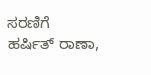ಸರಣಿಗೆ   ಹರ್ಷಿತ್ ರಾಣಾ,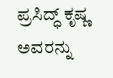ಪ್ರಸಿದ್ಧ್ ಕೃಷ್ಣ ಅವರನ್ನು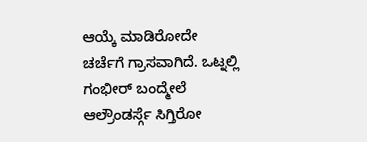ಆಯ್ಕೆ ಮಾಡಿರೋದೇ ಚರ್ಚೆಗೆ ಗ್ರಾಸವಾಗಿದೆ. ಒಟ್ನಲ್ಲಿ ಗಂಭೀರ್ ಬಂದ್ಮೇಲೆ ಆಲ್ರೌಂಡರ್ಸ್ಗೆ ಸಿಗ್ತಿರೋ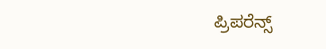ಪ್ರಿಪರೆನ್ಸ್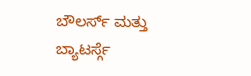ಬೌಲರ್ಸ್ ಮತ್ತು ಬ್ಯಾಟರ್ಸ್ಗೆ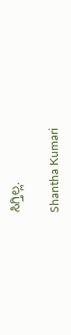ಸಿಗ್ತಿಲ್ಲ.

Shantha Kumari